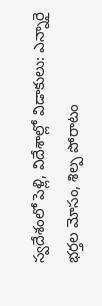స్వదేశంలో పెళ్లి, విదేశాల్లో విడాకులు: ఎన్నారై భర్తల మోసం, శిల్ప పోరాటం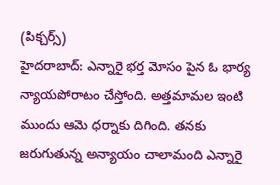(పిక్చర్స్)
హైదరాబాద్: ఎన్నారై భర్త మోసం పైన ఓ భార్య న్యాయపోరాటం చేస్తోంది. అత్తమామల ఇంటి ముందు ఆమె ధర్నాకు దిగింది. తనకు జరుగుతున్న అన్యాయం చాలామంది ఎన్నారై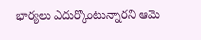భార్యలు ఎదుర్కొంటున్నారని ఆమె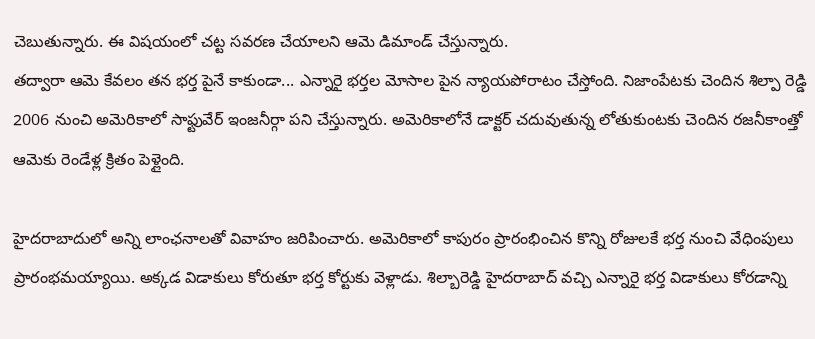చెబుతున్నారు. ఈ విషయంలో చట్ట సవరణ చేయాలని ఆమె డిమాండ్ చేస్తున్నారు.
తద్వారా ఆమె కేవలం తన భర్త పైనే కాకుండా... ఎన్నారై భర్తల మోసాల పైన న్యాయపోరాటం చేస్తోంది. నిజాంపేటకు చెందిన శిల్పా రెడ్డి 2006 నుంచి అమెరికాలో సాఫ్టువేర్ ఇంజనీర్గా పని చేస్తున్నారు. అమెరికాలోనే డాక్టర్ చదువుతున్న లోతుకుంటకు చెందిన రజనీకాంత్తో ఆమెకు రెండేళ్ల క్రితం పెళ్లైంది.

హైదరాబాదులో అన్ని లాంఛనాలతో వివాహం జరిపించారు. అమెరికాలో కాపురం ప్రారంభించిన కొన్ని రోజులకే భర్త నుంచి వేధింపులు ప్రారంభమయ్యాయి. అక్కడ విడాకులు కోరుతూ భర్త కోర్టుకు వెళ్లాడు. శిల్బారెడ్డి హైదరాబాద్ వచ్చి ఎన్నారై భర్త విడాకులు కోరడాన్ని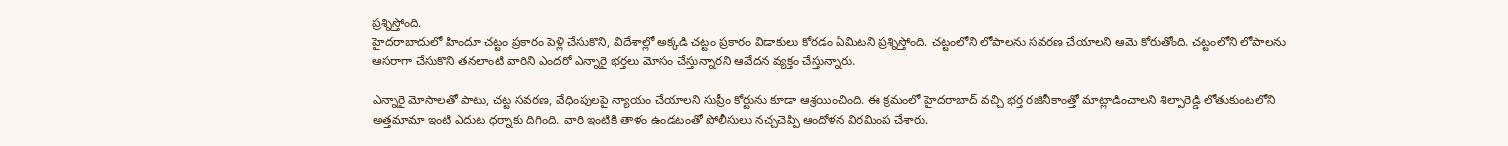ప్రశ్నిస్తోంది.
హైదరాబాదులో హిందూ చట్టం ప్రకారం పెళ్లి చేసుకొని, విదేశాల్లో అక్కడి చట్టం ప్రకారం విడాకులు కోరడం ఏమిటని ప్రశ్నిస్తోంది. చట్టంలోని లోపాలను సవరణ చేయాలని ఆమె కోరుతోంది. చట్టంలోని లోపాలను ఆసరాగా చేసుకొని తనలాంటి వారిని ఎందరో ఎన్నారై భర్తలు మోసం చేస్తున్నారని ఆవేదన వ్యక్తం చేస్తున్నారు.

ఎన్నారై మోసాలతో పాటు, చట్ట సవరణ, వేధింపులపై న్యాయం చేయాలని సుప్రీం కోర్టును కూడా ఆశ్రయించింది. ఈ క్రమంలో హైదరాబాద్ వచ్చి భర్త రజినీకాంత్తో మాట్లాడించాలని శిల్పారెడ్డి లోతుకుంటలోని అత్తమామా ఇంటి ఎదుట ధర్నాకు దిగింది. వారి ఇంటికి తాళం ఉండటంతో పోలీసులు నచ్చచెప్పి ఆందోళన విరమింప చేశారు.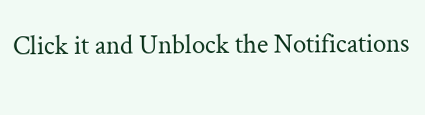Click it and Unblock the Notifications